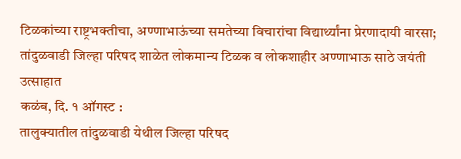टिळकांच्या राष्ट्रभक्तीचा, अण्णाभाऊंच्या समतेच्या विचारांचा विद्यार्थ्यांना प्रेरणादायी वारसा; तांदुळवाडी जिल्हा परिषद शाळेत लोकमान्य टिळक व लोकशाहीर अण्णाभाऊ साठे जयंती उत्साहात
कळंब, दि. १ ऑगस्ट :
तालुक्यातील तांदुळवाडी येथील जिल्हा परिषद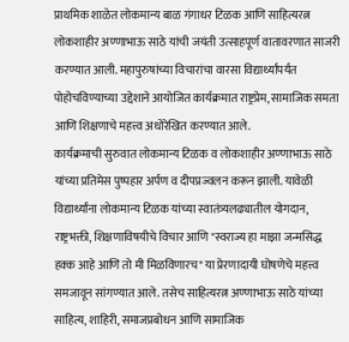प्राथमिक शाळेत लोकमान्य बाळ गंगाधर टिळक आणि साहित्यरत्न लोकशाहीर अण्णाभाऊ साठे यांची जयंती उत्साहपूर्ण वातावरणात साजरी करण्यात आली. महापुरुषांच्या विचारांचा वारसा विद्यार्थ्यांपर्यंत पोहोचविण्याच्या उद्देशाने आयोजित कार्यक्रमात राष्ट्रप्रेम, सामाजिक समता आणि शिक्षणाचे महत्त्व अधोरेखित करण्यात आले.
कार्यक्रमाची सुरुवात लोकमान्य टिळक व लोकशाहीर अण्णाभाऊ साठे यांच्या प्रतिमेस पुष्पहार अर्पण व दीपप्रज्वलन करून झाली. यावेळी विद्यार्थ्यांना लोकमान्य टिळक यांच्या स्वातंत्र्यलढ्यातील योगदान, राष्ट्रभक्ती, शिक्षणाविषयीचे विचार आणि "स्वराज्य हा माझा जन्मसिद्ध हक्क आहे आणि तो मी मिळविणारच" या प्रेरणादायी घोषणेचे महत्त्व समजावून सांगण्यात आले. तसेच साहित्यरत्न अण्णाभाऊ साठे यांच्या साहित्य, शाहिरी, समाजप्रबोधन आणि सामाजिक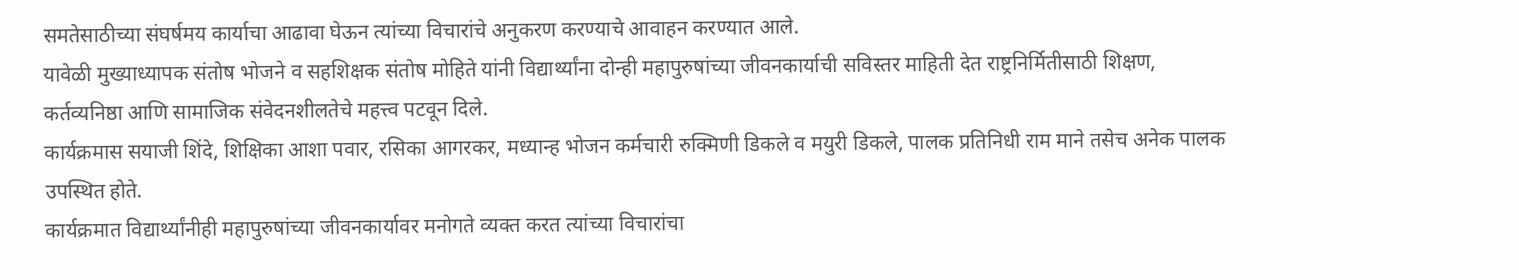समतेसाठीच्या संघर्षमय कार्याचा आढावा घेऊन त्यांच्या विचारांचे अनुकरण करण्याचे आवाहन करण्यात आले.
यावेळी मुख्याध्यापक संतोष भोजने व सहशिक्षक संतोष मोहिते यांनी विद्यार्थ्यांना दोन्ही महापुरुषांच्या जीवनकार्याची सविस्तर माहिती देत राष्ट्रनिर्मितीसाठी शिक्षण, कर्तव्यनिष्ठा आणि सामाजिक संवेदनशीलतेचे महत्त्व पटवून दिले.
कार्यक्रमास सयाजी शिंदे, शिक्षिका आशा पवार, रसिका आगरकर, मध्यान्ह भोजन कर्मचारी रुक्मिणी डिकले व मयुरी डिकले, पालक प्रतिनिधी राम माने तसेच अनेक पालक उपस्थित होते.
कार्यक्रमात विद्यार्थ्यांनीही महापुरुषांच्या जीवनकार्यावर मनोगते व्यक्त करत त्यांच्या विचारांचा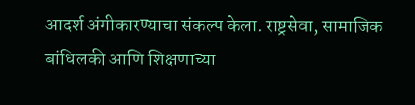आदर्श अंगीकारण्याचा संकल्प केला. राष्ट्रसेवा, सामाजिक बांधिलकी आणि शिक्षणाच्या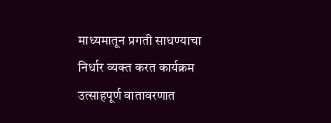माध्यमातून प्रगती साधण्याचा निर्धार व्यक्त करत कार्यक्रम उत्साहपूर्ण वातावरणात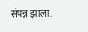संपन्न झाला.